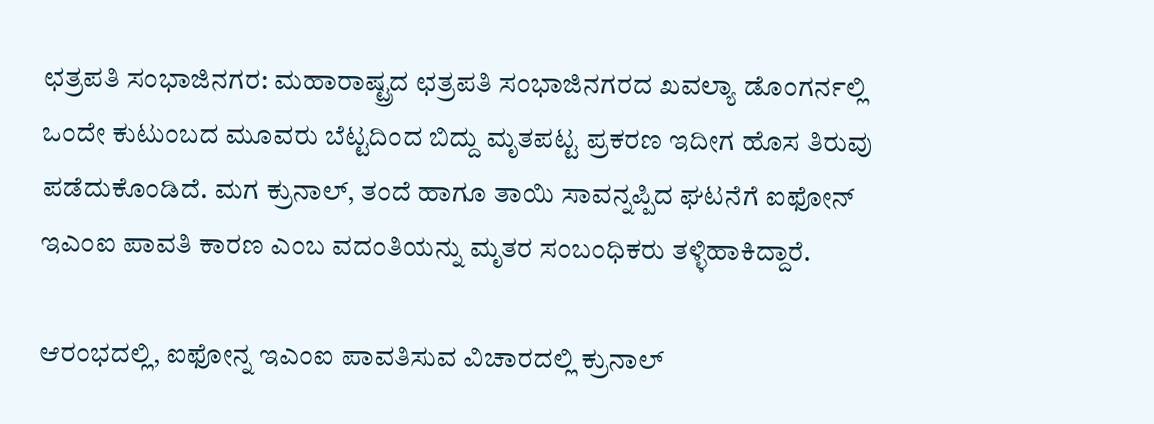ಛತ್ರಪತಿ ಸಂಭಾಜಿನಗರ: ಮಹಾರಾಷ್ಟ್ರದ ಛತ್ರಪತಿ ಸಂಭಾಜಿನಗರದ ಖವಲ್ಯಾ ಡೊಂಗರ್ನಲ್ಲಿ ಒಂದೇ ಕುಟುಂಬದ ಮೂವರು ಬೆಟ್ಟದಿಂದ ಬಿದ್ದು ಮೃತಪಟ್ಟ ಪ್ರಕರಣ ಇದೀಗ ಹೊಸ ತಿರುವು ಪಡೆದುಕೊಂಡಿದೆ. ಮಗ ಕ್ರುನಾಲ್, ತಂದೆ ಹಾಗೂ ತಾಯಿ ಸಾವನ್ನಪ್ಪಿದ ಘಟನೆಗೆ ಐಫೋನ್ ಇಎಂಐ ಪಾವತಿ ಕಾರಣ ಎಂಬ ವದಂತಿಯನ್ನು ಮೃತರ ಸಂಬಂಧಿಕರು ತಳ್ಳಿಹಾಕಿದ್ದಾರೆ.

ಆರಂಭದಲ್ಲಿ, ಐಫೋನ್ನ ಇಎಂಐ ಪಾವತಿಸುವ ವಿಚಾರದಲ್ಲಿ ಕ್ರುನಾಲ್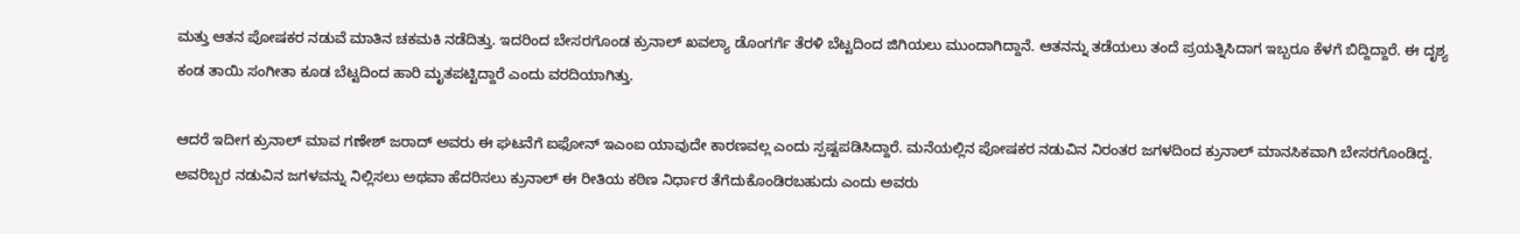ಮತ್ತು ಆತನ ಪೋಷಕರ ನಡುವೆ ಮಾತಿನ ಚಕಮಕಿ ನಡೆದಿತ್ತು. ಇದರಿಂದ ಬೇಸರಗೊಂಡ ಕ್ರುನಾಲ್ ಖವಲ್ಯಾ ಡೊಂಗರ್ಗೆ ತೆರಳಿ ಬೆಟ್ಟದಿಂದ ಜಿಗಿಯಲು ಮುಂದಾಗಿದ್ದಾನೆ. ಆತನನ್ನು ತಡೆಯಲು ತಂದೆ ಪ್ರಯತ್ನಿಸಿದಾಗ ಇಬ್ಬರೂ ಕೆಳಗೆ ಬಿದ್ದಿದ್ದಾರೆ. ಈ ದೃಶ್ಯ ಕಂಡ ತಾಯಿ ಸಂಗೀತಾ ಕೂಡ ಬೆಟ್ಟದಿಂದ ಹಾರಿ ಮೃತಪಟ್ಟಿದ್ದಾರೆ ಎಂದು ವರದಿಯಾಗಿತ್ತು.

ಆದರೆ ಇದೀಗ ಕ್ರುನಾಲ್ ಮಾವ ಗಣೇಶ್ ಜರಾದ್ ಅವರು ಈ ಘಟನೆಗೆ ಐಫೋನ್ ಇಎಂಐ ಯಾವುದೇ ಕಾರಣವಲ್ಲ ಎಂದು ಸ್ಪಷ್ಟಪಡಿಸಿದ್ದಾರೆ. ಮನೆಯಲ್ಲಿನ ಪೋಷಕರ ನಡುವಿನ ನಿರಂತರ ಜಗಳದಿಂದ ಕ್ರುನಾಲ್ ಮಾನಸಿಕವಾಗಿ ಬೇಸರಗೊಂಡಿದ್ದ. ಅವರಿಬ್ಬರ ನಡುವಿನ ಜಗಳವನ್ನು ನಿಲ್ಲಿಸಲು ಅಥವಾ ಹೆದರಿಸಲು ಕ್ರುನಾಲ್ ಈ ರೀತಿಯ ಕಠಿಣ ನಿರ್ಧಾರ ತೆಗೆದುಕೊಂಡಿರಬಹುದು ಎಂದು ಅವರು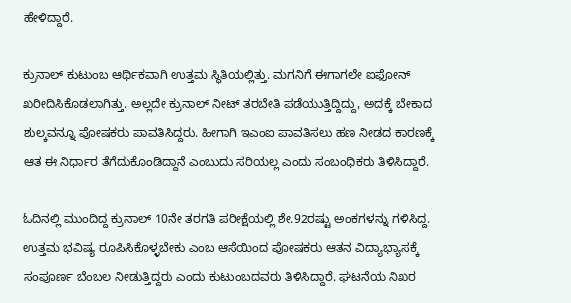ಹೇಳಿದ್ದಾರೆ.

ಕ್ರುನಾಲ್ ಕುಟುಂಬ ಆರ್ಥಿಕವಾಗಿ ಉತ್ತಮ ಸ್ಥಿತಿಯಲ್ಲಿತ್ತು. ಮಗನಿಗೆ ಈಗಾಗಲೇ ಐಫೋನ್ ಖರೀದಿಸಿಕೊಡಲಾಗಿತ್ತು. ಅಲ್ಲದೇ ಕ್ರುನಾಲ್ ನೀಟ್ ತರಬೇತಿ ಪಡೆಯುತ್ತಿದ್ದಿದ್ದು, ಅದಕ್ಕೆ ಬೇಕಾದ ಶುಲ್ಕವನ್ನೂ ಪೋಷಕರು ಪಾವತಿಸಿದ್ದರು. ಹೀಗಾಗಿ ಇಎಂಐ ಪಾವತಿಸಲು ಹಣ ನೀಡದ ಕಾರಣಕ್ಕೆ ಆತ ಈ ನಿರ್ಧಾರ ತೆಗೆದುಕೊಂಡಿದ್ದಾನೆ ಎಂಬುದು ಸರಿಯಲ್ಲ ಎಂದು ಸಂಬಂಧಿಕರು ತಿಳಿಸಿದ್ದಾರೆ.

ಓದಿನಲ್ಲಿ ಮುಂದಿದ್ದ ಕ್ರುನಾಲ್ 10ನೇ ತರಗತಿ ಪರೀಕ್ಷೆಯಲ್ಲಿ ಶೇ.92ರಷ್ಟು ಅಂಕಗಳನ್ನು ಗಳಿಸಿದ್ದ. ಉತ್ತಮ ಭವಿಷ್ಯ ರೂಪಿಸಿಕೊಳ್ಳಬೇಕು ಎಂಬ ಆಸೆಯಿಂದ ಪೋಷಕರು ಆತನ ವಿದ್ಯಾಭ್ಯಾಸಕ್ಕೆ ಸಂಪೂರ್ಣ ಬೆಂಬಲ ನೀಡುತ್ತಿದ್ದರು ಎಂದು ಕುಟುಂಬದವರು ತಿಳಿಸಿದ್ದಾರೆ. ಘಟನೆಯ ನಿಖರ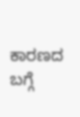ಕಾರಣದ ಬಗ್ಗೆ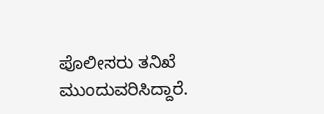ಪೊಲೀಸರು ತನಿಖೆ ಮುಂದುವರಿಸಿದ್ದಾರೆ.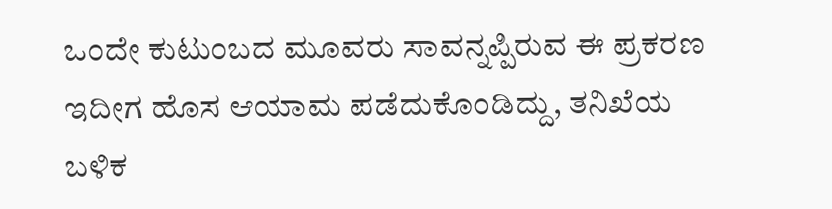ಒಂದೇ ಕುಟುಂಬದ ಮೂವರು ಸಾವನ್ನಪ್ಪಿರುವ ಈ ಪ್ರಕರಣ ಇದೀಗ ಹೊಸ ಆಯಾಮ ಪಡೆದುಕೊಂಡಿದ್ದು, ತನಿಖೆಯ ಬಳಿಕ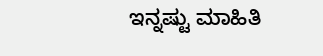ಇನ್ನಷ್ಟು ಮಾಹಿತಿ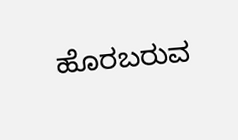ಹೊರಬರುವ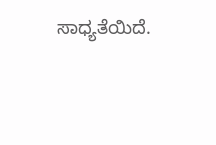ಸಾಧ್ಯತೆಯಿದೆ.